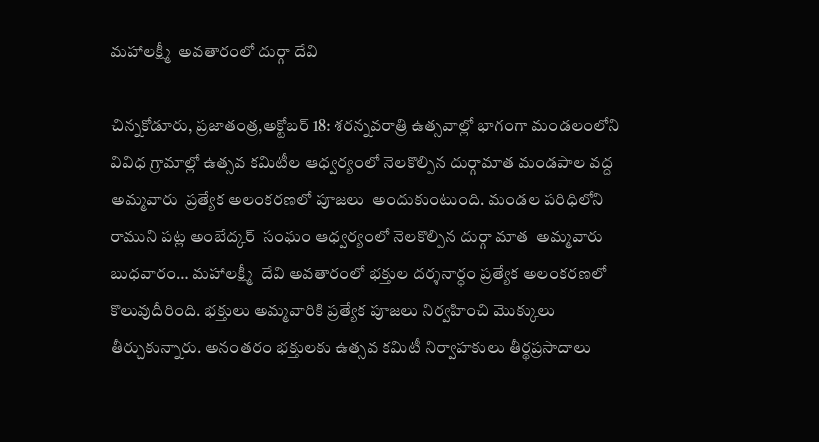మహాలక్ష్మీ  అవతారంలో దుర్గా దేవి

చిన్నకోడూరు, ప్రజాతంత్ర,అక్టోబర్ 18: శరన్నవరాత్రి ఉత్సవాల్లో భాగంగా మండలంలోని వివిధ గ్రామాల్లో ఉత్సవ కమిటీల ఆధ్వర్యంలో నెలకొల్పిన దుర్గామాత మండపాల వద్ద  అమ్మవారు  ప్రత్యేక అలంకరణలో పూజలు  అందుకుంటుంది. మండల పరిధిలోని రాముని పట్ల అంబేద్కర్  సంఘం ఆధ్వర్యంలో నెలకొల్పిన దుర్గా మాత  అమ్మవారు బుధవారం… మహాలక్ష్మీ  దేవి అవతారంలో భక్తుల దర్శనార్ధం ప్రత్యేక అలంకరణలో  కొలువుదీరింది. భక్తులు అమ్మవారికి ప్రత్యేక పూజలు నిర్వహించి మొక్కులు తీర్చుకున్నారు. అనంతరం భక్తులకు ఉత్సవ కమిటీ నిర్వాహకులు తీర్థప్రసాదాలు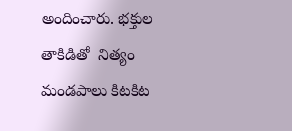అందించారు. భక్తుల తాకిడితో  నిత్యం  మండపాలు కిటకిట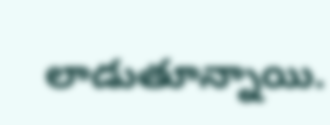లాడుతూన్నాయి.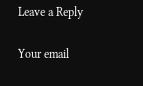Leave a Reply

Your email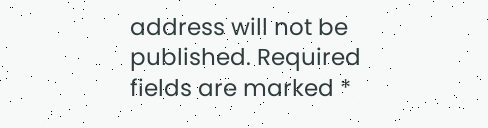address will not be published. Required fields are marked *